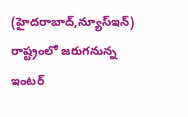(హైదరాబాద్,న్యూస్ఇన్) రాష్ట్రంలో జరుగనున్న ఇంటర్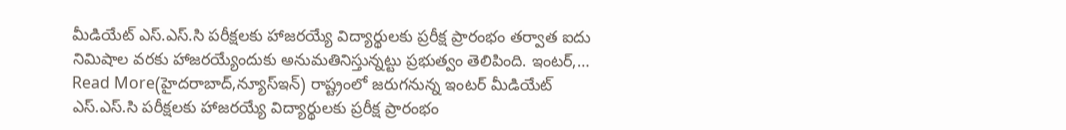మీడియేట్ ఎస్.ఎస్.సి పరీక్షలకు హాజరయ్యే విద్యార్థులకు ప్రరీక్ష ప్రారంభం తర్వాత ఐదు నిమిషాల వరకు హాజరయ్యేందుకు అనుమతినిస్తున్నట్టు ప్రభుత్వం తెలిపింది. ఇంటర్,…
Read More(హైదరాబాద్,న్యూస్ఇన్) రాష్ట్రంలో జరుగనున్న ఇంటర్ మీడియేట్ ఎస్.ఎస్.సి పరీక్షలకు హాజరయ్యే విద్యార్థులకు ప్రరీక్ష ప్రారంభం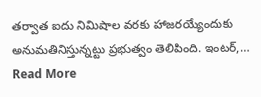తర్వాత ఐదు నిమిషాల వరకు హాజరయ్యేందుకు అనుమతినిస్తున్నట్టు ప్రభుత్వం తెలిపింది. ఇంటర్,…
Read More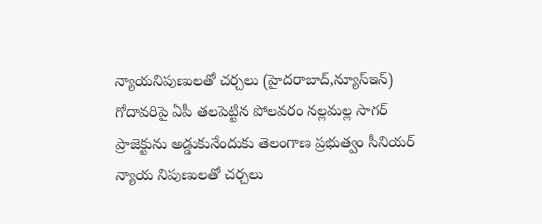న్యాయనిపుణులతో చర్చలు (హైదరాబాద్,న్యూస్ఇన్) గోదావరిపై ఏపీ తలపెట్టిన పోలవరం నల్లమల్ల సాగర్ ప్రాజెక్టును అడ్డుకునేందుకు తెలంగాణ ప్రభుత్వం సీనియర్ న్యాయ నిపుణులతో చర్చలు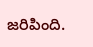జరిపింది.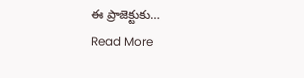ఈ ప్రాజెక్టుకు…
Read More